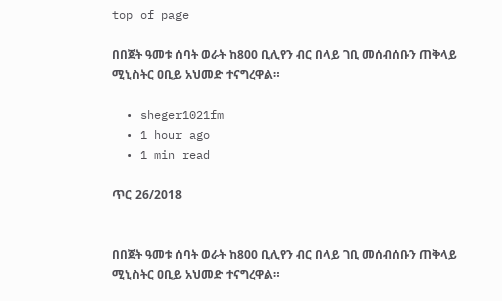top of page

በበጀት ዓመቱ ሰባት ወራት ከ800 ቢሊየን ብር በላይ ገቢ መሰብሰቡን ጠቅላይ ሚኒስትር ዐቢይ አህመድ ተናግረዋል።

  • sheger1021fm
  • 1 hour ago
  • 1 min read

ጥር 26/2018


በበጀት ዓመቱ ሰባት ወራት ከ800 ቢሊየን ብር በላይ ገቢ መሰብሰቡን ጠቅላይ ሚኒስትር ዐቢይ አህመድ ተናግረዋል።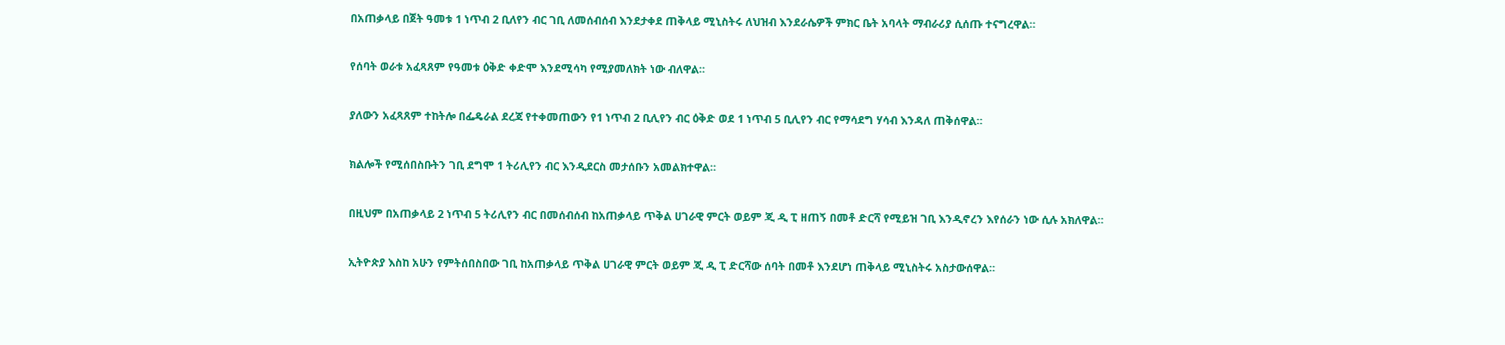በአጠቃላይ በጀት ዓመቱ 1 ነጥብ 2 ቢለየን ብር ገቢ ለመሰብሰብ እንደታቀደ ጠቅላይ ሚኒስትሩ ለህዝብ እንደራሴዎች ምክር ቤት አባላት ማብራሪያ ሲሰጡ ተናግረዋል።


የሰባት ወራቱ አፈጻጸም የዓመቱ ዕቅድ ቀድሞ እንደሚሳካ የሚያመለክት ነው ብለዋል።


ያለውን አፈጻጸም ተከትሎ በፌዴራል ደረጃ የተቀመጠውን የ1 ነጥብ 2 ቢሊየን ብር ዕቅድ ወደ 1 ነጥብ 5 ቢሊየን ብር የማሳደግ ሃሳብ እንዳለ ጠቅሰዋል።


ክልሎች የሚሰበስቡትን ገቢ ደግሞ 1 ትሪሊየን ብር እንዲደርስ መታሰቡን አመልክተዋል።


በዚህም በአጠቃላይ 2 ነጥብ 5 ትሪሊየን ብር በመሰብሰብ ከአጠቃላይ ጥቅል ሀገራዊ ምርት ወይም ጂ ዲ ፒ ዘጠኝ በመቶ ድርሻ የሚይዝ ገቢ እንዲኖረን እየሰራን ነው ሲሉ አክለዋል።


ኢትዮጵያ እስከ አሁን የምትሰበስበው ገቢ ከአጠቃላይ ጥቅል ሀገራዊ ምርት ወይም ጂ ዲ ፒ ድርሻው ሰባት በመቶ እንደሆነ ጠቅላይ ሚኒስትሩ አስታውሰዋል።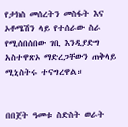የታክስ መሰረትን መስፋት እና ኦቶሜሽን ላይ የተሰራው ስራ የሚሰበሰበው ገቢ እንዲያድግ አስተዋጽኦ ማድረጋቸውን ጠቅላይ ሚኒስትሩ ተናግረዋል።


በበጀት ዓመቱ ስድስት ወራት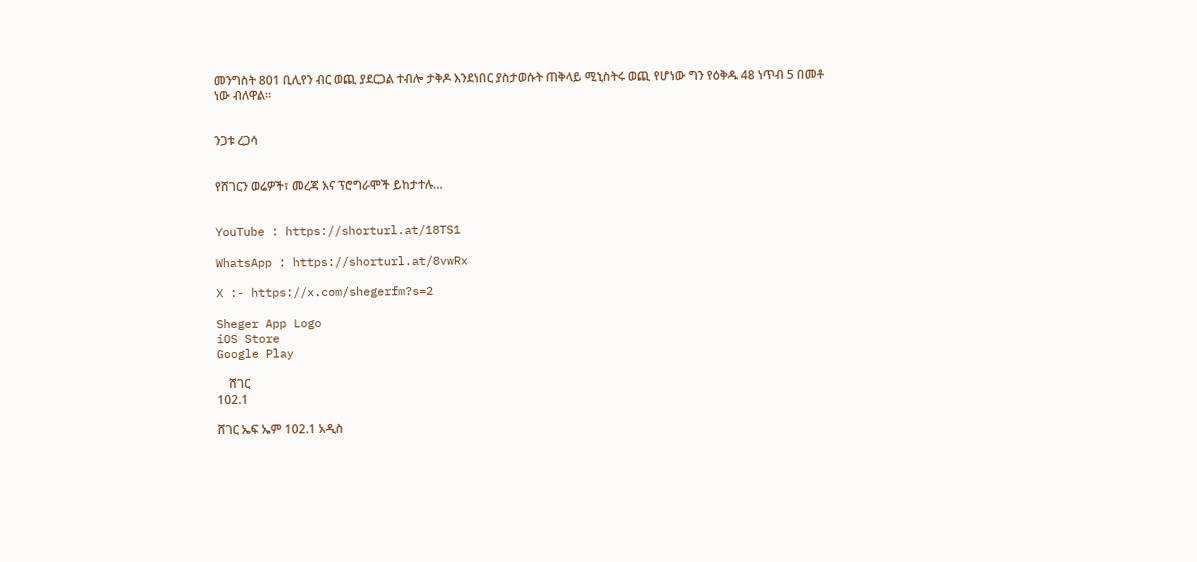መንግስት 801 ቢሊየን ብር ወጪ ያደርጋል ተብሎ ታቅዶ እንደነበር ያስታወሱት ጠቅላይ ሚኒስትሩ ወጪ የሆነው ግን የዕቅዱ 48 ነጥብ 5 በመቶ ነው ብለዋል።


ንጋቱ ረጋሳ


የሸገርን ወሬዎች፣ መረጃ እና ፕሮግራሞች ይከታተሉ…


YouTube : https://shorturl.at/18TS1

WhatsApp : https://shorturl.at/8vwRx

X :- https://x.com/shegerfm?s=2

Sheger App Logo
iOS Store
Google Play

    ሸገር
102.1

ሸገር ኤፍ ኤም 102.1 አዲስ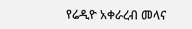የሬዲዮ አቀራረብ መላና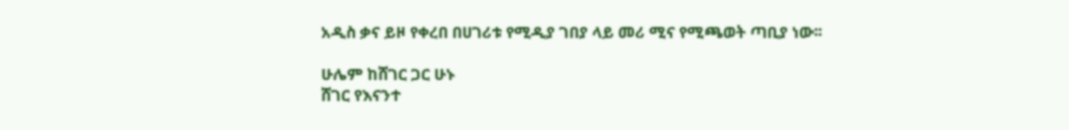አዲስ ቃና ይዞ የቀረበ በሀገሪቱ የሚዲያ ገበያ ላይ መሪ ሚና የሚጫወት ጣቢያ ነው፡፡

ሁሌም ከሸገር ጋር ሁኑ
ሸገር የእናንተ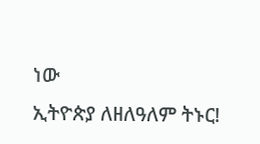ነው
ኢትዮጵያ ለዘለዓለም ትኑር!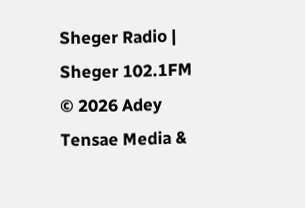Sheger Radio | Sheger 102.1FM  © 2026 Adey Tensae Media &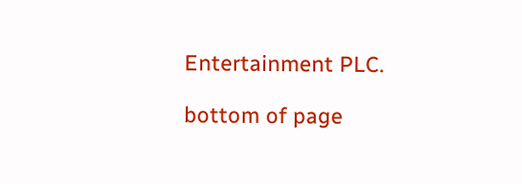Entertainment PLC.

bottom of page